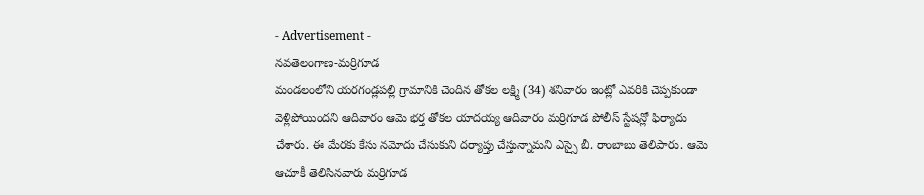- Advertisement -
నవతెలంగాణ-మర్రిగూడ
మండలంలోని యరగండ్లపల్లి గ్రామానికి చెందిన తోకల లక్ష్మి (34) శనివారం ఇంట్లో ఎవరికి చెప్పకుండా వెళ్లిపోయిందని ఆదివారం ఆమె భర్త తోకల యాదయ్య ఆదివారం మర్రిగూడ పోలీస్ స్టేషన్లో ఫిర్యాదు చేశారు. ఈ మేరకు కేసు నమోదు చేసుకుని దర్యాప్తు చేస్తున్నామని ఎస్సై బీ. రాంబాబు తెలిపారు. ఆమె ఆచూకీ తెలిసినవారు మర్రిగూడ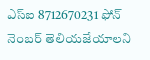ఎస్ఐ 8712670231 ఫోన్ నెంబర్ తెలియజేయాలని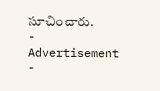సూచించారు.
- Advertisement -